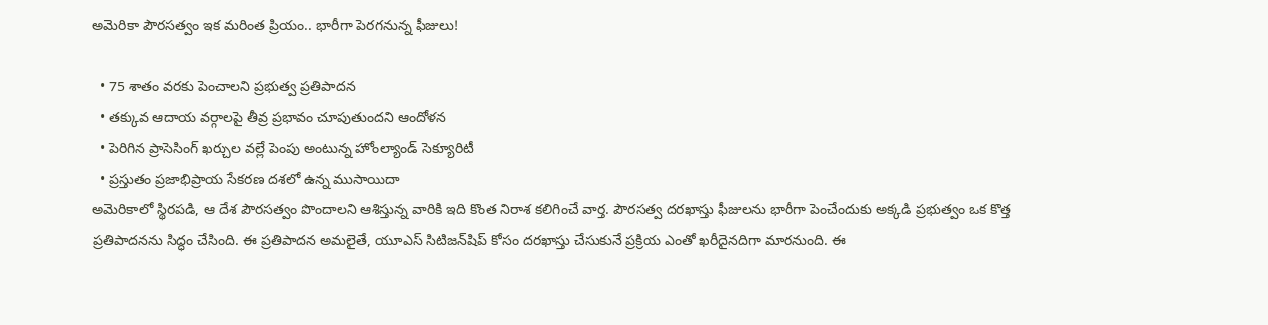అమెరికా పౌరసత్వం ఇక మరింత ప్రియం.. భారీగా పెరగనున్న ఫీజులు!

  • 75 శాతం వరకు పెంచాలని ప్రభుత్వ ప్రతిపాదన
  • తక్కువ ఆదాయ వర్గాలపై తీవ్ర ప్రభావం చూపుతుందని ఆందోళన
  • పెరిగిన ప్రాసెసింగ్ ఖర్చుల వల్లే పెంపు అంటున్న హోంల్యాండ్ సెక్యూరిటీ
  • ప్రస్తుతం ప్రజాభిప్రాయ సేకరణ దశలో ఉన్న ముసాయిదా
అమెరికాలో స్థిరపడి, ఆ దేశ పౌరసత్వం పొందాలని ఆశిస్తున్న వారికి ఇది కొంత నిరాశ కలిగించే వార్త. పౌరసత్వ దరఖాస్తు ఫీజులను భారీగా పెంచేందుకు అక్కడి ప్రభుత్వం ఒక కొత్త ప్రతిపాదనను సిద్ధం చేసింది. ఈ ప్రతిపాదన అమలైతే, యూఎస్ సిటిజన్‌షిప్ కోసం దరఖాస్తు చేసుకునే ప్రక్రియ ఎంతో ఖరీదైనదిగా మారనుంది. ఈ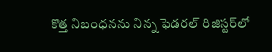కొత్త నిబంధనను నిన్న‌ ఫెడరల్ రిజిస్టర్‌లో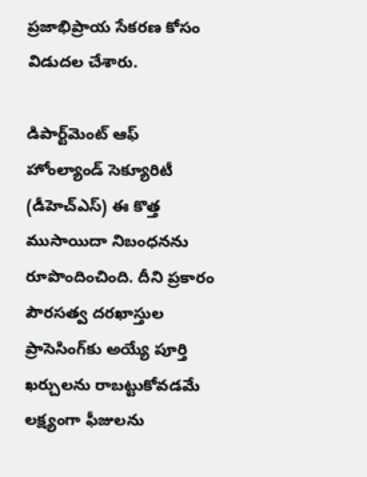ప్రజాభిప్రాయ సేకరణ కోసం విడుదల చేశారు.

డిపార్ట్‌మెంట్ ఆఫ్ హోంల్యాండ్ సెక్యూరిటీ (డీహెచ్ఎస్‌) ఈ కొత్త ముసాయిదా నిబంధనను రూపొందించింది. దీని ప్రకారం పౌరసత్వ దరఖాస్తుల ప్రాసెసింగ్‌కు అయ్యే పూర్తి ఖర్చులను రాబట్టుకోవడమే లక్ష్యంగా ఫీజులను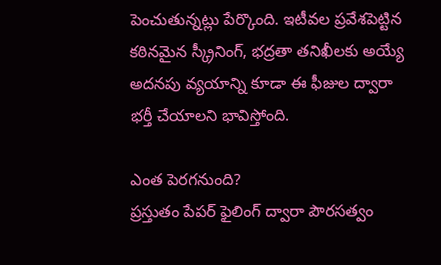పెంచుతున్నట్లు పేర్కొంది. ఇటీవల ప్రవేశపెట్టిన కఠినమైన స్క్రీనింగ్, భద్రతా తనిఖీలకు అయ్యే అదనపు వ్యయాన్ని కూడా ఈ ఫీజుల ద్వారా భర్తీ చేయాలని భావిస్తోంది.

ఎంత పెరగనుంది?
ప్రస్తుతం పేపర్ ఫైలింగ్ ద్వారా పౌరసత్వం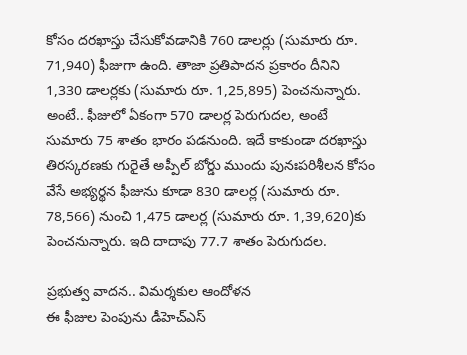కోసం దరఖాస్తు చేసుకోవడానికి 760 డాలర్లు (సుమారు రూ. 71,940) ఫీజుగా ఉంది. తాజా ప్రతిపాదన ప్రకారం దీనిని 1,330 డాలర్లకు (సుమారు రూ. 1,25,895) పెంచనున్నారు. అంటే.. ఫీజులో ఏకంగా 570 డాలర్ల పెరుగుదల, అంటే సుమారు 75 శాతం భారం పడనుంది. ఇదే కాకుండా దరఖాస్తు తిరస్కరణకు గురైతే అప్పీల్ బోర్డు ముందు పునఃపరిశీలన కోసం వేసే అభ్యర్థన ఫీజును కూడా 830 డాలర్ల (సుమారు రూ. 78,566) నుంచి 1,475 డాలర్ల (సుమారు రూ. 1,39,620)కు పెంచనున్నారు. ఇది దాదాపు 77.7 శాతం పెరుగుదల.

ప్రభుత్వ వాదన.. విమర్శకుల ఆందోళన
ఈ ఫీజుల పెంపును డీహెచ్‌ఎస్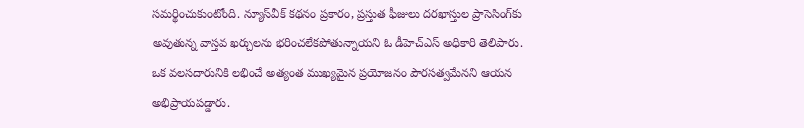సమర్థించుకుంటోంది. న్యూస్‌వీక్ కథనం ప్రకారం, ప్రస్తుత ఫీజులు దరఖాస్తుల ప్రాసెసింగ్‌కు అవుతున్న వాస్తవ ఖర్చులను భరించలేకపోతున్నాయని ఓ డీహెచ్‌ఎస్ అధికారి తెలిపారు. ఒక వలసదారునికి లభించే అత్యంత ముఖ్యమైన ప్రయోజనం పౌరసత్వమేనని ఆయన అభిప్రాయపడ్డారు.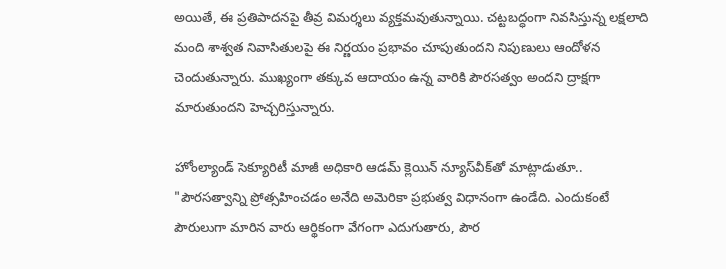అయితే, ఈ ప్రతిపాదనపై తీవ్ర విమర్శలు వ్యక్తమవుతున్నాయి. చట్టబద్ధంగా నివసిస్తున్న లక్షలాది మంది శాశ్వత నివాసితులపై ఈ నిర్ణయం ప్రభావం చూపుతుందని నిపుణులు ఆందోళన చెందుతున్నారు. ముఖ్యంగా తక్కువ ఆదాయం ఉన్న వారికి పౌరసత్వం అందని ద్రాక్షగా మారుతుందని హెచ్చరిస్తున్నారు.

హోంల్యాండ్ సెక్యూరిటీ మాజీ అధికారి ఆడమ్ క్లెయిన్ న్యూస్‌వీక్‌తో మాట్లాడుతూ.. "పౌరసత్వాన్ని ప్రోత్సహించడం అనేది అమెరికా ప్రభుత్వ విధానంగా ఉండేది. ఎందుకంటే పౌరులుగా మారిన వారు ఆర్థికంగా వేగంగా ఎదుగుతారు, పౌర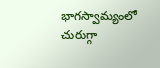భాగస్వామ్యంలో చురుగ్గా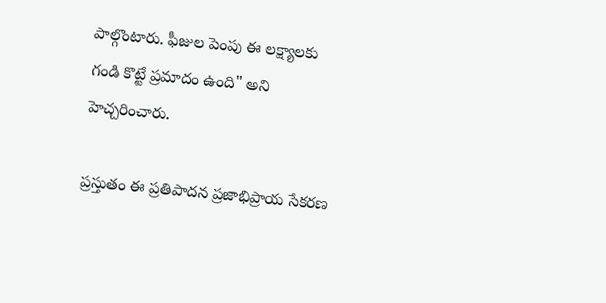పాల్గొంటారు. ఫీజుల పెంపు ఈ లక్ష్యాలకు గండి కొట్టే ప్రమాదం ఉంది" అని హెచ్చరించారు.

ప్రస్తుతం ఈ ప్రతిపాదన ప్రజాభిప్రాయ సేకరణ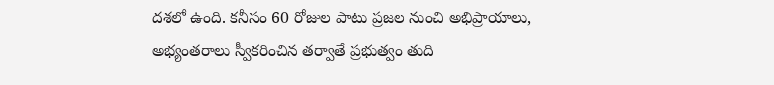దశలో ఉంది. కనీసం 60 రోజుల పాటు ప్రజల నుంచి అభిప్రాయాలు, అభ్యంతరాలు స్వీకరించిన తర్వాతే ప్రభుత్వం తుది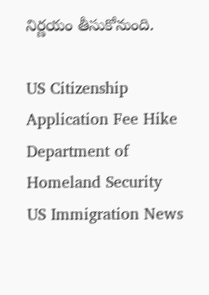నిర్ణయం తీసుకోనుంది.

US Citizenship
Application Fee Hike
Department of Homeland Security
US Immigration News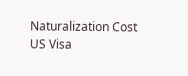Naturalization Cost
US Visa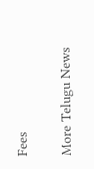Fees

More Telugu News